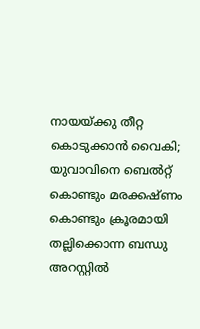നായയ്ക്കു തീറ്റ കൊടുക്കാന്‍ വൈകി; യുവാവിനെ ബെല്‍റ്റ് കൊണ്ടും മരക്കഷ്ണം കൊണ്ടും ക്രൂരമായി തല്ലിക്കൊന്ന ബന്ധു അറസ്റ്റില്‍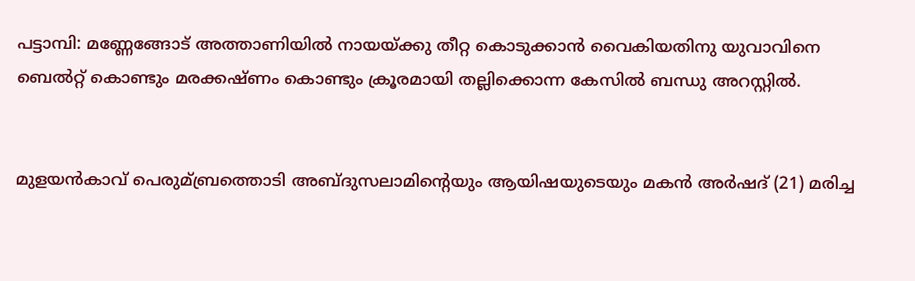പട്ടാമ്പി: മണ്ണേങ്ങോട് അത്താണിയില്‍ നായയ്ക്കു തീറ്റ കൊടുക്കാന്‍ വൈകിയതിനു യുവാവിനെ ബെല്‍റ്റ് കൊണ്ടും മരക്കഷ്ണം കൊണ്ടും ക്രൂരമായി തല്ലിക്കൊന്ന കേസില്‍ ബന്ധു അറസ്റ്റില്‍.


മുളയന്‍കാവ് പെരുമ്ബ്രത്തൊടി അബ്ദുസലാമിന്റെയും ആയിഷയുടെയും മകന്‍ അര്‍ഷദ് (21) മരിച്ച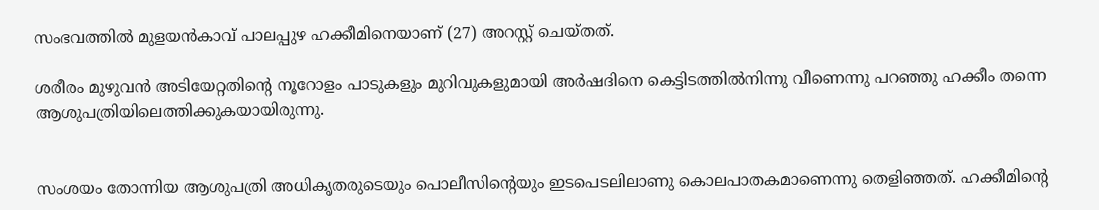സംഭവത്തില്‍ മുളയന്‍കാവ് പാലപ്പുഴ ഹക്കീമിനെയാണ് (27) അറസ്റ്റ് ചെയ്തത്.

ശരീരം മുഴുവന്‍ അടിയേറ്റതിന്റെ നൂറോളം പാടുകളും മുറിവുകളുമായി അര്‍ഷദിനെ കെട്ടിടത്തില്‍നിന്നു വീണെന്നു പറഞ്ഞു ഹക്കീം തന്നെ ആശുപത്രിയിലെത്തിക്കുകയായിരുന്നു.


സംശയം തോന്നിയ ആശുപത്രി അധികൃതരുടെയും പൊലീസിന്റെയും ഇടപെടലിലാണു കൊലപാതകമാണെന്നു തെളിഞ്ഞത്. ഹക്കീമിന്റെ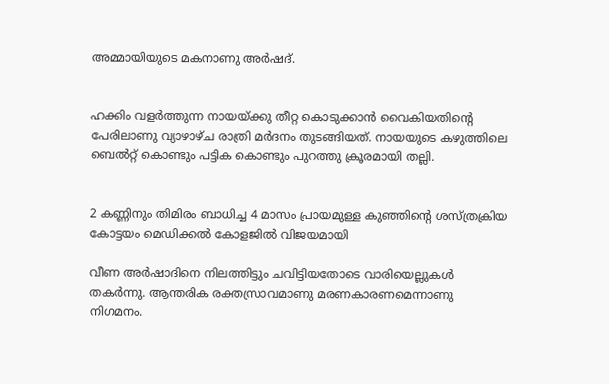അമ്മായിയുടെ മകനാണു അര്‍ഷദ്.


ഹക്കിം വളര്‍ത്തുന്ന നായയ്ക്കു തീറ്റ കൊടുക്കാന്‍ വൈകിയതിന്റെ പേരിലാണു വ്യാഴാഴ്ച രാത്രി മര്‍ദനം തുടങ്ങിയത്. നായയുടെ കഴുത്തിലെ ബെല്‍റ്റ് കൊണ്ടും പട്ടിക കൊണ്ടും പുറത്തു ക്രൂരമായി തല്ലി.


2 കണ്ണിനും തിമിരം ബാധിച്ച 4 മാസം പ്രായമുള്ള കുഞ്ഞിന്റെ ശസ്ത്രക്രിയ കോട്ടയം മെഡിക്കല്‍ കോളജില്‍ വിജയമായി

വീണ അര്‍ഷാദിനെ നിലത്തിട്ടും ചവിട്ടിയതോടെ വാരിയെല്ലുകള്‍ തകര്‍ന്നു. ആന്തരിക രക്തസ്രാവമാണു മരണകാരണമെന്നാണു നിഗമനം.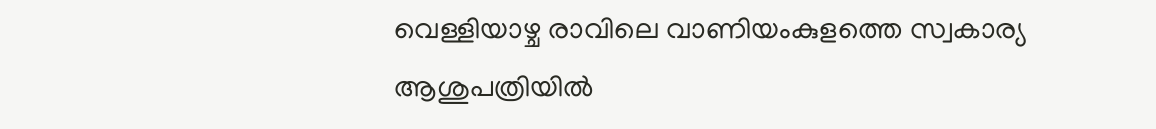വെള്ളിയാഴ്ച രാവിലെ വാണിയംകുളത്തെ സ്വകാര്യ ആശുപത്രിയില്‍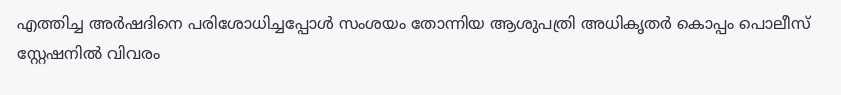എത്തിച്ച അര്‍ഷദിനെ പരിശോധിച്ചപ്പോള്‍ സംശയം തോന്നിയ ആശുപത്രി അധികൃതര്‍ കൊപ്പം പൊലീസ് സ്റ്റേഷനില്‍ വിവരം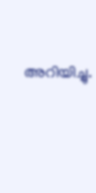അറിയിച്ചു.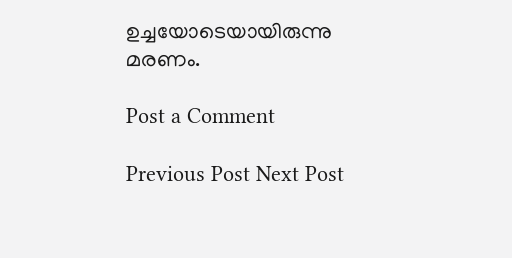ഉച്ചയോടെയായിരുന്നു മരണം.

Post a Comment

Previous Post Next Post